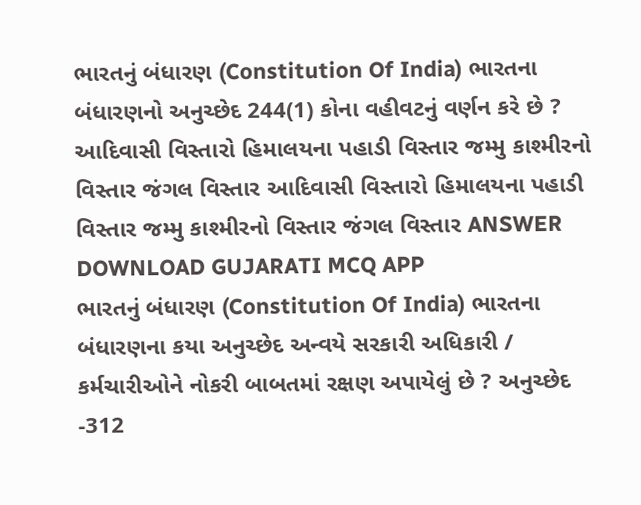ભારતનું બંધારણ (Constitution Of India) ભારતના બંધારણનો અનુચ્છેદ 244(1) કોના વહીવટનું વર્ણન કરે છે ? આદિવાસી વિસ્તારો હિમાલયના પહાડી વિસ્તાર જમ્મુ કાશ્મીરનો વિસ્તાર જંગલ વિસ્તાર આદિવાસી વિસ્તારો હિમાલયના પહાડી વિસ્તાર જમ્મુ કાશ્મીરનો વિસ્તાર જંગલ વિસ્તાર ANSWER DOWNLOAD GUJARATI MCQ APP
ભારતનું બંધારણ (Constitution Of India) ભારતના બંધારણના કયા અનુચ્છેદ અન્વયે સરકારી અધિકારી / કર્મચારીઓને નોકરી બાબતમાં રક્ષણ અપાયેલું છે ? અનુચ્છેદ -312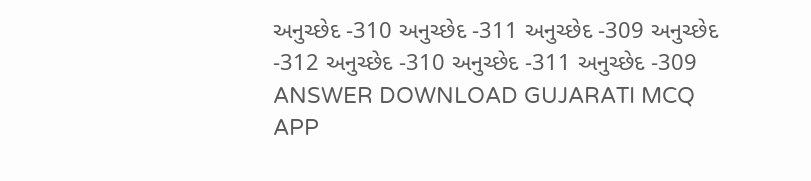અનુચ્છેદ -310 અનુચ્છેદ -311 અનુચ્છેદ -309 અનુચ્છેદ -312 અનુચ્છેદ -310 અનુચ્છેદ -311 અનુચ્છેદ -309 ANSWER DOWNLOAD GUJARATI MCQ APP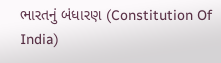ભારતનું બંધારણ (Constitution Of India)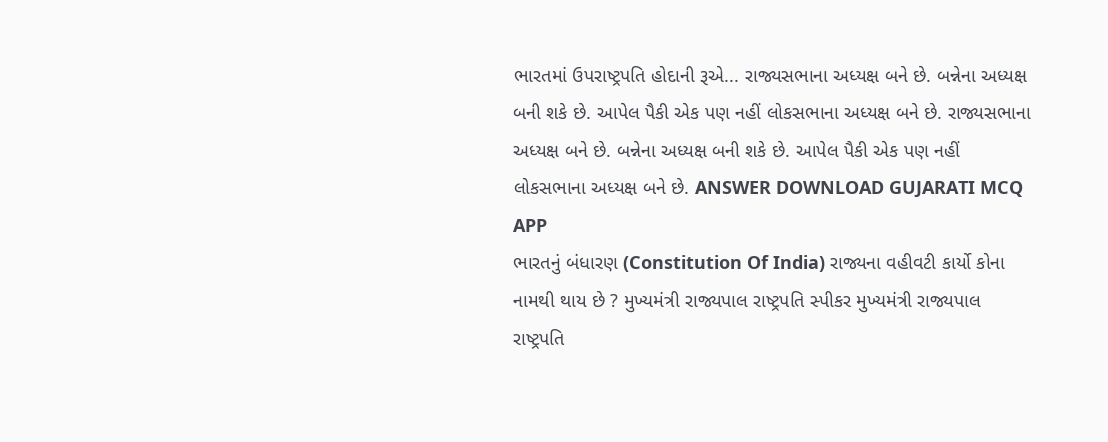ભારતમાં ઉપરાષ્ટ્રપતિ હોદાની રૂએ... રાજ્યસભાના અધ્યક્ષ બને છે. બન્નેના અધ્યક્ષ બની શકે છે. આપેલ પૈકી એક પણ નહીં લોકસભાના અધ્યક્ષ બને છે. રાજ્યસભાના અધ્યક્ષ બને છે. બન્નેના અધ્યક્ષ બની શકે છે. આપેલ પૈકી એક પણ નહીં લોકસભાના અધ્યક્ષ બને છે. ANSWER DOWNLOAD GUJARATI MCQ APP
ભારતનું બંધારણ (Constitution Of India) રાજ્યના વહીવટી કાર્યો કોના નામથી થાય છે ? મુખ્યમંત્રી રાજ્યપાલ રાષ્ટ્રપતિ સ્પીકર મુખ્યમંત્રી રાજ્યપાલ રાષ્ટ્રપતિ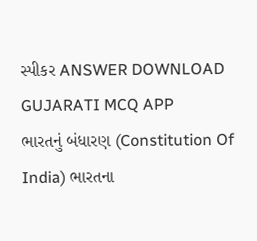સ્પીકર ANSWER DOWNLOAD GUJARATI MCQ APP
ભારતનું બંધારણ (Constitution Of India) ભારતના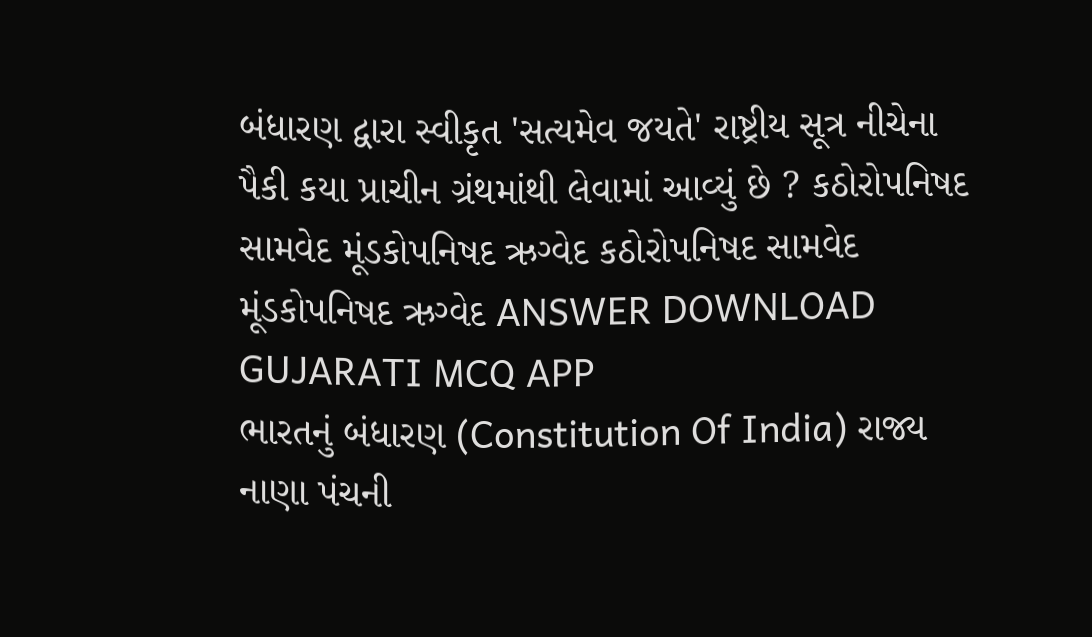બંધારણ દ્વારા સ્વીકૃત 'સત્યમેવ જયતે' રાષ્ટ્રીય સૂત્ર નીચેના પૈકી કયા પ્રાચીન ગ્રંથમાંથી લેવામાં આવ્યું છે ? કઠોરોપનિષદ સામવેદ મૂંડકોપનિષદ ઋગ્વેદ કઠોરોપનિષદ સામવેદ મૂંડકોપનિષદ ઋગ્વેદ ANSWER DOWNLOAD GUJARATI MCQ APP
ભારતનું બંધારણ (Constitution Of India) રાજ્ય નાણા પંચની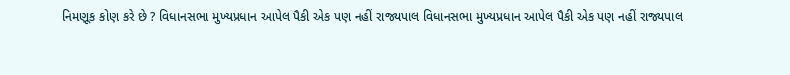નિમણૂક કોણ કરે છે ? વિધાનસભા મુખ્યપ્રધાન આપેલ પૈકી એક પણ નહીં રાજ્યપાલ વિધાનસભા મુખ્યપ્રધાન આપેલ પૈકી એક પણ નહીં રાજ્યપાલ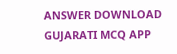ANSWER DOWNLOAD GUJARATI MCQ APP